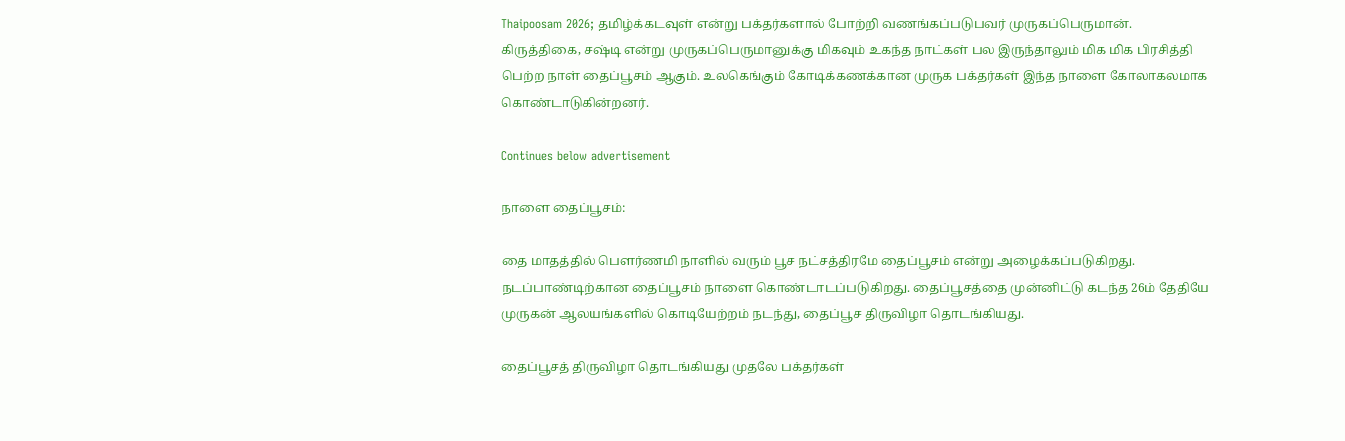Thaipoosam 2026; தமிழ்க்கடவுள் என்று பக்தர்களால் போற்றி வணங்கப்படுபவர் முருகப்பெருமான். கிருத்திகை, சஷ்டி என்று முருகப்பெருமானுக்கு மிகவும் உகந்த நாட்கள் பல இருந்தாலும் மிக மிக பிரசித்தி பெற்ற நாள் தைப்பூசம் ஆகும். உலகெங்கும் கோடிக்கணக்கான முருக பக்தர்கள் இந்த நாளை கோலாகலமாக கொண்டாடுகின்றனர்.

Continues below advertisement

நாளை தைப்பூசம்:

தை மாதத்தில் பெளர்ணமி நாளில் வரும் பூச நட்சத்திரமே தைப்பூசம் என்று அழைக்கப்படுகிறது. நடப்பாண்டிற்கான தைப்பூசம் நாளை கொண்டாடப்படுகிறது. தைப்பூசத்தை முன்னிட்டு கடந்த 26ம் தேதியே முருகன் ஆலயங்களில் கொடியேற்றம் நடந்து, தைப்பூச திருவிழா தொடங்கியது.

தைப்பூசத் திருவிழா தொடங்கியது முதலே பக்தர்கள்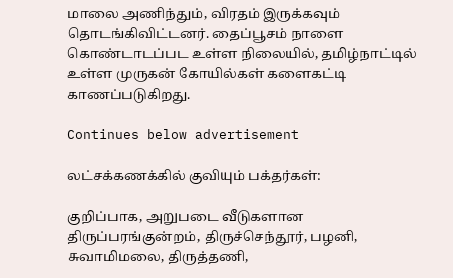மாலை அணிந்தும், விரதம் இருக்கவும் தொடங்கிவிட்டனர். தைப்பூசம் நாளை கொண்டாடப்பட உள்ள நிலையில், தமிழ்நாட்டில் உள்ள முருகன் கோயில்கள் களைகட்டி காணப்படுகிறது.

Continues below advertisement

லட்சக்கணக்கில் குவியும் பக்தர்கள்:

குறிப்பாக, அறுபடை வீடுகளான திருப்பரங்குன்றம், திருச்செந்தூர், பழனி, சுவாமிமலை, திருத்தணி,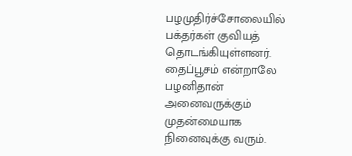பழமுதிர்ச்சோலையில் பக்தர்கள் குவியத் தொடங்கியுள்ளனர். தைப்பூசம் என்றாலே பழனிதான் அனைவருக்கும் முதன்மையாக நினைவுக்கு வரும்.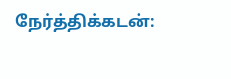நேர்த்திக்கடன்: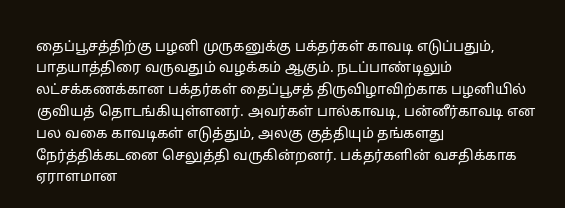தைப்பூசத்திற்கு பழனி முருகனுக்கு பக்தர்கள் காவடி எடுப்பதும், பாதயாத்திரை வருவதும் வழக்கம் ஆகும். நடப்பாண்டிலும் லட்சக்கணக்கான பக்தர்கள் தைப்பூசத் திருவிழாவிற்காக பழனியில் குவியத் தொடங்கியுள்ளனர். அவர்கள் பால்காவடி, பன்னீர்காவடி என பல வகை காவடிகள் எடுத்தும், அலகு குத்தியும் தங்களது நேர்த்திக்கடனை செலுத்தி வருகின்றனர். பக்தர்களின் வசதிக்காக ஏராளமான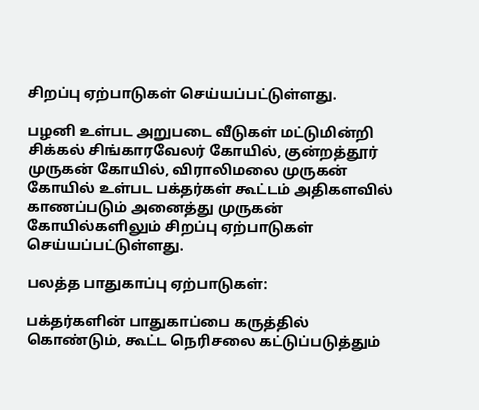சிறப்பு ஏற்பாடுகள் செய்யப்பட்டுள்ளது.

பழனி உள்பட அறுபடை வீடுகள் மட்டுமின்றி சிக்கல் சிங்காரவேலர் கோயில், குன்றத்தூர் முருகன் கோயில், விராலிமலை முருகன் கோயில் உள்பட பக்தர்கள் கூட்டம் அதிகளவில் காணப்படும் அனைத்து முருகன் கோயில்களிலும் சிறப்பு ஏற்பாடுகள் செய்யப்பட்டுள்ளது.

பலத்த பாதுகாப்பு ஏற்பாடுகள்:

பக்தர்களின் பாதுகாப்பை கருத்தில் கொண்டும், கூட்ட நெரிசலை கட்டுப்படுத்தும்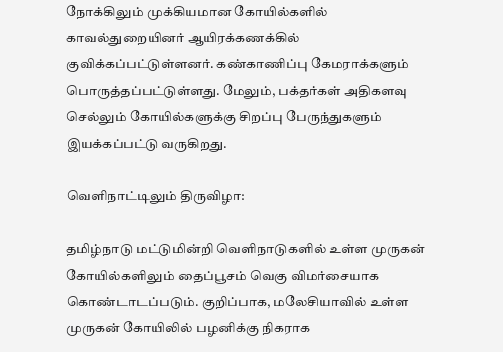நோக்கிலும் முக்கியமான கோயில்களில் காவல்துறையினர் ஆயிரக்கணக்கில் குவிக்கப்பட்டுள்ளனர். கண்காணிப்பு கேமராக்களும் பொருத்தப்பட்டுள்ளது. மேலும், பக்தர்கள் அதிகளவு செல்லும் கோயில்களுக்கு சிறப்பு பேருந்துகளும் இயக்கப்பட்டு வருகிறது.

வெளிநாட்டிலும் திருவிழா:

தமிழ்நாடு மட்டுமின்றி வெளிநாடுகளில் உள்ள முருகன் கோயில்களிலும் தைப்பூசம் வெகு விமர்சையாக கொண்டாடப்படும். குறிப்பாக, மலேசியாவில் உள்ள முருகன் கோயிலில் பழனிக்கு நிகராக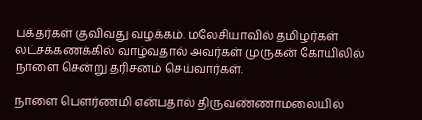பக்தர்கள் குவிவது வழக்கம். மலேசியாவில் தமிழர்கள் லட்சக்கணக்கில் வாழ்வதால் அவர்கள் முருகன் கோயிலில் நாளை சென்று தரிசனம் செய்வார்கள்.

நாளை பெளர்ணமி என்பதால் திருவண்ணாமலையில்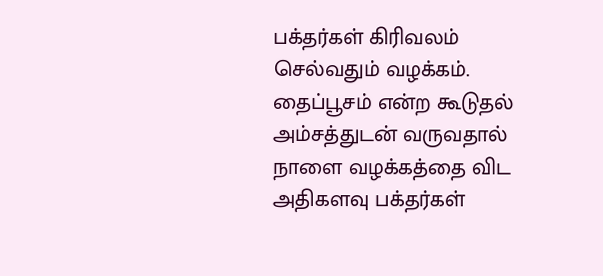பக்தர்கள் கிரிவலம் செல்வதும் வழக்கம். தைப்பூசம் என்ற கூடுதல் அம்சத்துடன் வருவதால் நாளை வழக்கத்தை விட அதிகளவு பக்தர்கள்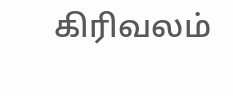கிரிவலம்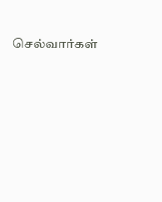செல்வார்கள்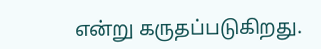என்று கருதப்படுகிறது.